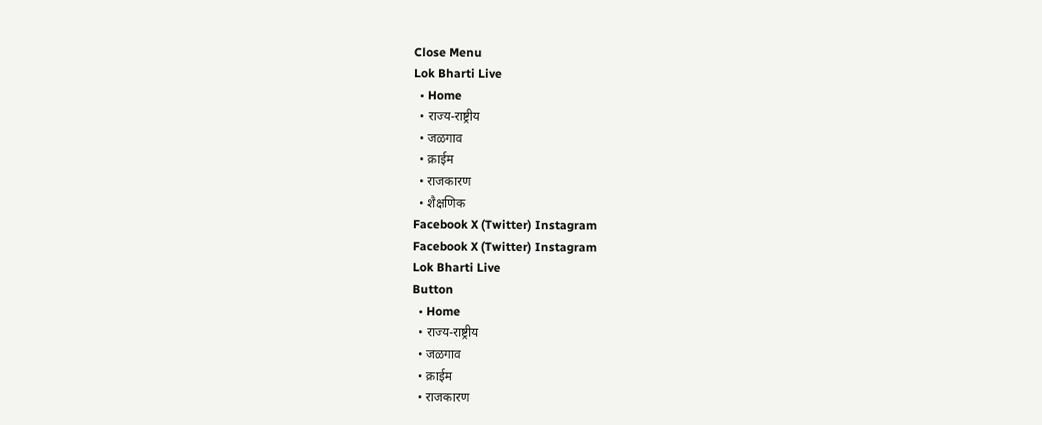Close Menu
Lok Bharti Live
  • Home
  • राज्य-राष्ट्रीय
  • जळगाव
  • क्राईम
  • राजकारण
  • शैक्षणिक
Facebook X (Twitter) Instagram
Facebook X (Twitter) Instagram
Lok Bharti Live
Button
  • Home
  • राज्य-राष्ट्रीय
  • जळगाव
  • क्राईम
  • राजकारण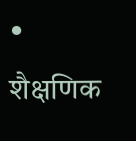• शैक्षणिक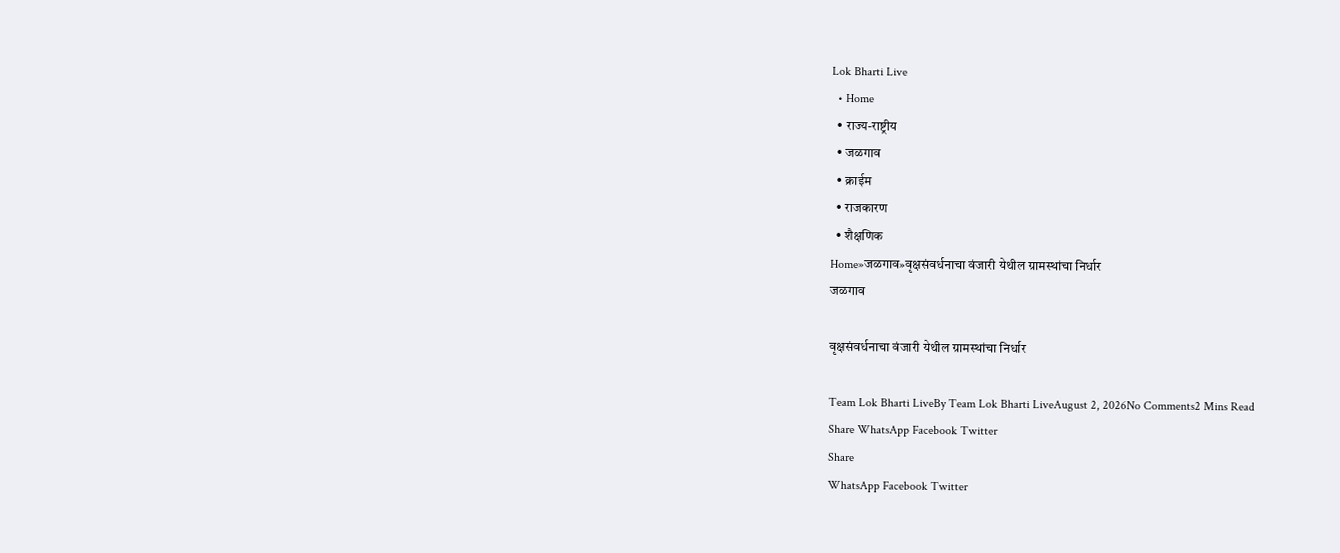Lok Bharti Live
  • Home
  • राज्य-राष्ट्रीय
  • जळगाव
  • क्राईम
  • राजकारण
  • शैक्षणिक
Home»जळगाव»वृक्षसंवर्धनाचा वंजारी येथील ग्रामस्थांचा निर्धार
जळगाव

वृक्षसंवर्धनाचा वंजारी येथील ग्रामस्थांचा निर्धार

Team Lok Bharti LiveBy Team Lok Bharti LiveAugust 2, 2026No Comments2 Mins Read
Share WhatsApp Facebook Twitter
Share
WhatsApp Facebook Twitter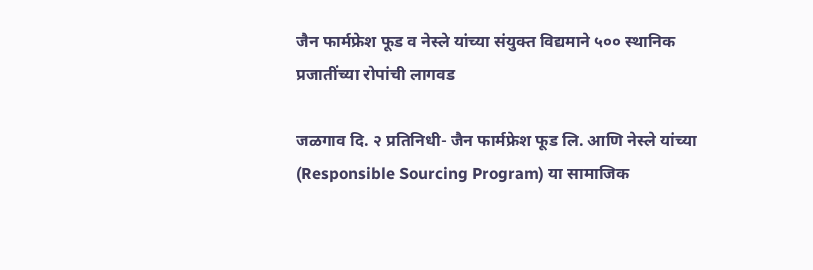जैन फार्मफ्रेश फूड व नेस्ले यांच्या संयुक्त विद्यमाने ५०० स्थानिक प्रजातींच्या रोपांची लागवड

जळगाव दि. २ प्रतिनिधी- जैन फार्मफ्रेश फूड लि. आणि नेस्ले यांच्या (Responsible Sourcing Program) या सामाजिक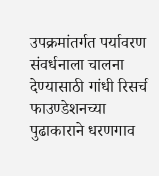उपक्रमांतर्गत पर्यावरण संवर्धनाला चालना देण्यासाठी गांधी रिसर्च फाउण्डेशनच्या पुढाकाराने धरणगाव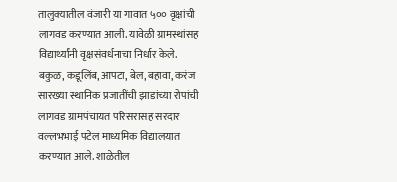तालुक्यातील वंजारी या गावात ५०० वृक्षांची लागवड करण्यात आली. यावेळी ग्रामस्थांसह विद्यार्थ्यांनी वृक्षसंवर्धनाचा निर्धार केले. बकुळ, कडूलिंब, आपटा, बेल, बहावा, करंज सारख्या स्थानिक प्रजातींची झाडांच्या रोपांची लागवड ग्रामपंचायत परिसरासह सरदार वल्लभभाई पटेल माध्यमिक विद्यालयात करण्यात आले. शाळेतील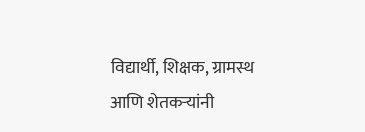विद्यार्थी, शिक्षक, ग्रामस्थ आणि शेतकऱ्यांनी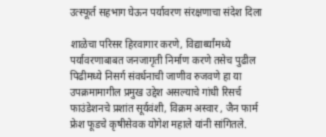उत्स्फूर्त सहभाग घेऊन पर्यावरण संरक्षणाचा संदेश दिला

शाळेचा परिसर हिरवागार करणे, विद्यार्थ्यांमध्ये पर्यावरणाबाबत जनजागृती निर्माण करणे तसेच पुढील पिढीमध्ये निसर्ग संवर्धनाची जाणीव रुजवणे हा या उपक्रमामागील प्रमुख उद्देश असल्याचे गांधी रिसर्च फाउंडेशनचे प्रशांत सूर्यवंशी, विक्रम अस्वार , जैन फार्म फ्रेश फूडचे कृषीसेवक योगेश महाले यांनी सांगितले.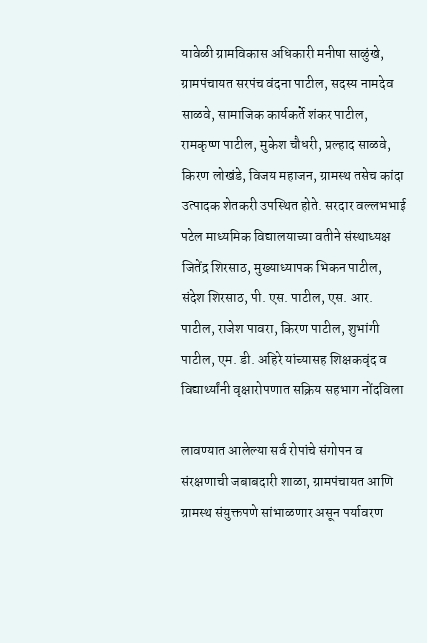यावेळी ग्रामविकास अधिकारी मनीषा साळुंखे, ग्रामपंचायत सरपंच वंदना पाटील, सदस्य नामदेव साळवे, सामाजिक कार्यकर्ते शंकर पाटील, रामकृष्ण पाटील, मुकेश चौधरी, प्रल्हाद साळवे, किरण लोखंडे, विजय महाजन, ग्रामस्थ तसेच कांदा उत्पादक शेतकरी उपस्थित होते. सरदार वल्लभभाई पटेल माध्यमिक विद्यालयाच्या वतीने संस्थाध्यक्ष जितेंद्र शिरसाठ, मुख्याध्यापक भिकन पाटील, संदेश शिरसाठ, पी. एस. पाटील, एस. आर. पाटील, राजेश पावरा, किरण पाटील, शुभांगी पाटील, एम. डी. अहिरे यांच्यासह शिक्षकवृंद व विद्यार्थ्यांनी वृक्षारोपणात सक्रिय सहभाग नोंदविला

लावण्यात आलेल्या सर्व रोपांचे संगोपन व संरक्षणाची जबाबदारी शाळा, ग्रामपंचायत आणि ग्रामस्थ संयुक्तपणे सांभाळणार असून पर्यावरण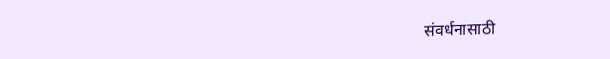संवर्धनासाठी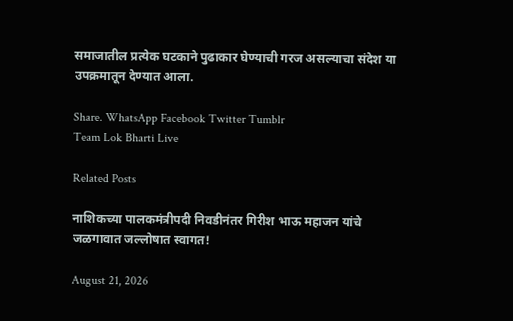समाजातील प्रत्येक घटकाने पुढाकार घेण्याची गरज असल्याचा संदेश या उपक्रमातून देण्यात आला.

Share. WhatsApp Facebook Twitter Tumblr
Team Lok Bharti Live

Related Posts

नाशिकच्या पालकमंत्रीपदी निवडीनंतर गिरीश भाऊ महाजन यांचे जळगावात जल्लोषात स्वागत!

August 21, 2026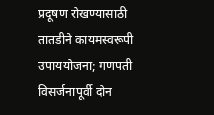प्रदूषण रोखण्यासाठी तातडीने कायमस्वरूपी उपाययोजना; गणपती विसर्जनापूर्वी दोन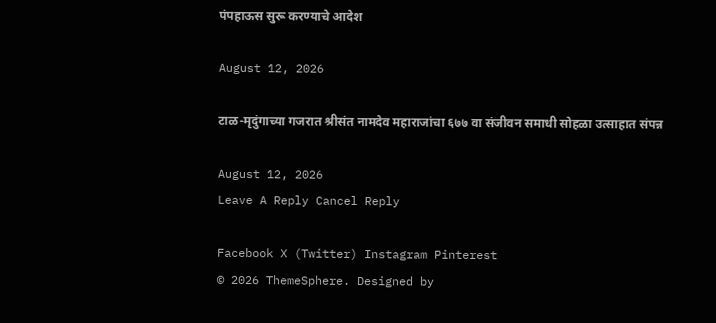पंपहाऊस सुरू करण्याचे आदेश

August 12, 2026

टाळ-मृदुंगाच्या गजरात श्रीसंत नामदेव महाराजांचा ६७७ वा संजीवन समाधी सोहळा उत्साहात संपन्न

August 12, 2026
Leave A Reply Cancel Reply

Facebook X (Twitter) Instagram Pinterest
© 2026 ThemeSphere. Designed by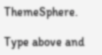ThemeSphere.

Type above and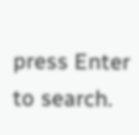press Enter to search.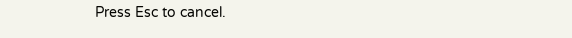Press Esc to cancel.